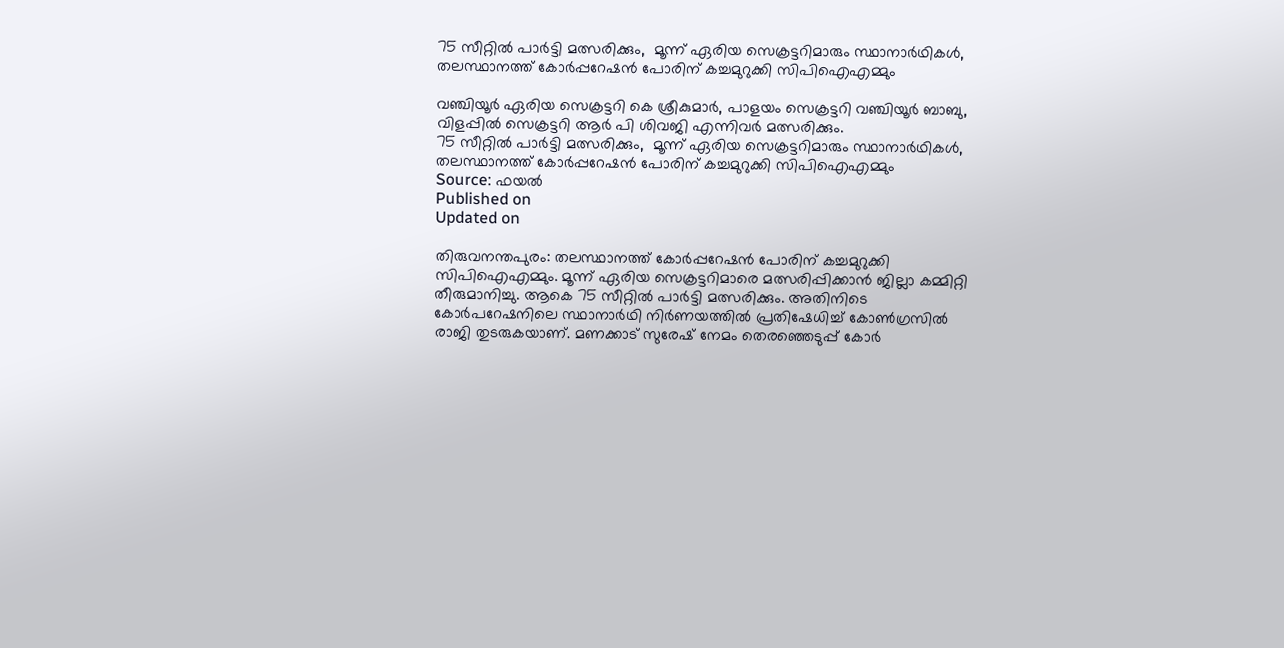75 സീറ്റിൽ പാർട്ടി മത്സരിക്കും,  മൂന്ന് ഏരിയ സെക്രട്ടറിമാരും സ്ഥാനാർഥികൾ, തലസ്ഥാനത്ത് കോർപ്പറേഷൻ പോരിന് കച്ചമുറുക്കി സിപിഐഎമ്മും

വഞ്ചിയൂർ ഏരിയ സെക്രട്ടറി കെ ശ്രീകുമാർ, പാളയം സെക്രട്ടറി വഞ്ചിയൂർ ബാബു, വിളപ്പിൽ സെക്രട്ടറി ആർ പി ശിവജി എന്നിവർ മത്സരിക്കും.
75 സീറ്റിൽ പാർട്ടി മത്സരിക്കും,  മൂന്ന് ഏരിയ സെക്രട്ടറിമാരും സ്ഥാനാർഥികൾ, തലസ്ഥാനത്ത് കോർപ്പറേഷൻ പോരിന് കച്ചമുറുക്കി സിപിഐഎമ്മും
Source: ഫയൽ
Published on
Updated on

തിരുവനന്തപുരം: തലസ്ഥാനത്ത് കോർപ്പറേഷൻ പോരിന് കച്ചമുറുക്കി സിപിഐഎമ്മും. മൂന്ന് ഏരിയ സെക്രട്ടറിമാരെ മത്സരിപ്പിക്കാൻ ജില്ലാ കമ്മിറ്റി തീരുമാനിച്ചു. ആകെ 75 സീറ്റിൽ പാർട്ടി മത്സരിക്കും. അതിനിടെ കോർപറേഷനിലെ സ്ഥാനാർഥി നിർണയത്തിൽ പ്രതിഷേധിച്ച് കോൺഗ്രസിൽ രാജി തുടരുകയാണ്. മണക്കാട് സുരേഷ് നേമം തെരഞ്ഞെടുപ്പ് കോർ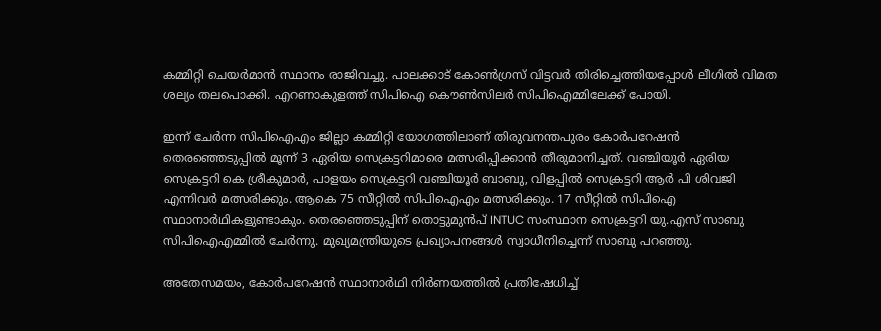കമ്മിറ്റി ചെയർമാൻ സ്ഥാനം രാജിവച്ചു. പാലക്കാട് കോൺഗ്രസ് വിട്ടവർ തിരിച്ചെത്തിയപ്പോൾ ലീഗിൽ വിമത ശല്യം തലപൊക്കി. എറണാകുളത്ത് സിപിഐ കൌൺസിലർ സിപിഐമ്മിലേക്ക് പോയി.

ഇന്ന് ചേർന്ന സിപിഐഎം ജില്ലാ കമ്മിറ്റി യോഗത്തിലാണ് തിരുവനന്തപുരം കോർപറേഷൻ തെരഞ്ഞെടുപ്പിൽ മൂന്ന് 3 ഏരിയ സെക്രട്ടറിമാരെ മത്സരിപ്പിക്കാൻ തീരുമാനിച്ചത്. വഞ്ചിയൂർ ഏരിയ സെക്രട്ടറി കെ ശ്രീകുമാർ, പാളയം സെക്രട്ടറി വഞ്ചിയൂർ ബാബു, വിളപ്പിൽ സെക്രട്ടറി ആർ പി ശിവജി എന്നിവർ മത്സരിക്കും. ആകെ 75 സീറ്റിൽ സിപിഐഎം മത്സരിക്കും. 17 സീറ്റിൽ സിപിഐ സ്ഥാനാർഥികളുണ്ടാകും. തെരഞ്ഞെടുപ്പിന് തൊട്ടുമുൻപ് INTUC സംസ്ഥാന സെക്രട്ടറി യു.എസ് സാബു സിപിഐഎമ്മിൽ ചേർന്നു. മുഖ്യമന്ത്രിയുടെ പ്രഖ്യാപനങ്ങൾ സ്വാധീനിച്ചെന്ന് സാബു പറഞ്ഞു.

അതേസമയം, കോർപറേഷൻ സ്ഥാനാർഥി നിർണയത്തിൽ പ്രതിഷേധിച്ച്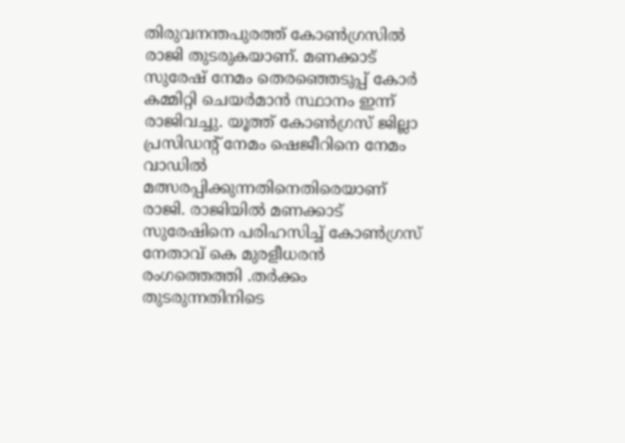തിരുവനന്തപുരത്ത് കോൺഗ്രസിൽ രാജി തുടരുകയാണ്. മണക്കാട് സുരേഷ് നേമം തെരഞ്ഞെടുപ്പ് കോർ കമ്മിറ്റി ചെയർമാൻ സ്ഥാനം ഇന്ന് രാജിവച്ചു. യൂത്ത് കോൺഗ്രസ് ജില്ലാ പ്രസിഡൻ്റ് നേമം ഷെജീറിനെ നേമം വാഡിൽ മത്സരപ്പിക്കുന്നതിനെതിരെയാണ് രാജി. രാജിയിൽ മണക്കാട് സുരേഷിനെ പരിഹസിച്ച് കോൺഗ്രസ് നേതാവ് കെ മുരളീധരൻ രംഗത്തെത്തി .തർക്കം തുടരുന്നതിനിടെ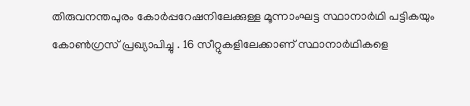തിരുവനന്തപുരം കോർപ്പറേഷനിലേക്കുള്ള മൂന്നാംഘട്ട സ്ഥാനാർഥി പട്ടികയും കോൺഗ്രസ് പ്രഖ്യാപിച്ചു . 16 സീറ്റുകളിലേക്കാണ് സ്ഥാനാർഥികളെ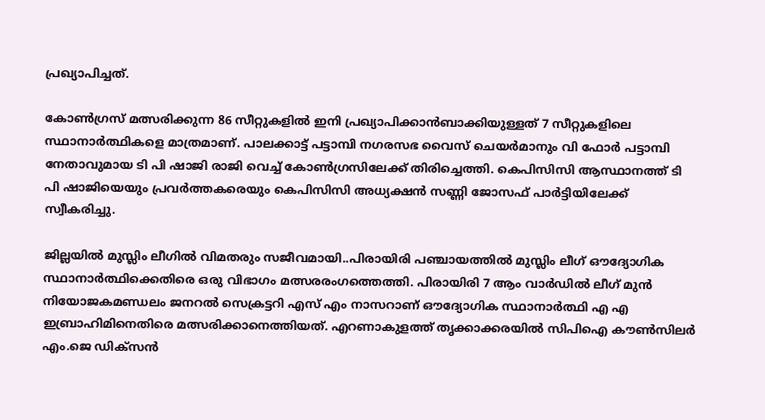പ്രഖ്യാപിച്ചത്.

കോൺഗ്രസ് മത്സരിക്കുന്ന 86 സീറ്റുകളിൽ ഇനി പ്രഖ്യാപിക്കാൻബാക്കിയുള്ളത് 7 സീറ്റുകളിലെ സ്ഥാനാർത്ഥികളെ മാത്രമാണ്. പാലക്കാട്ട് പട്ടാമ്പി നഗരസഭ വൈസ് ചെയർമാനും വി ഫോർ പട്ടാമ്പി നേതാവുമായ ടി പി ഷാജി രാജി വെച്ച് കോൺഗ്രസിലേക്ക് തിരിച്ചെത്തി. കെപിസിസി ആസ്ഥാനത്ത് ടി പി ഷാജിയെയും പ്രവർത്തകരെയും കെപിസിസി അധ്യക്ഷൻ സണ്ണി ജോസഫ് പാർട്ടിയിലേക്ക് സ്വീകരിച്ചു.

ജില്ലയിൽ മുസ്ലിം ലീഗിൽ വിമതരും സജീവമായി..പിരായിരി പഞ്ചായത്തിൽ മുസ്ലിം ലീഗ് ഔദ്യോഗിക സ്ഥാനാർത്ഥിക്കെതിരെ ഒരു വിഭാഗം മത്സരരംഗത്തെത്തി. പിരായിരി 7 ആം വാർഡിൽ ലീഗ് മുൻ നിയോജകമണ്ഡലം ജനറൽ സെക്രട്ടറി എസ് എം നാസറാണ് ഔദ്യോഗിക സ്ഥാനാർത്ഥി എ എ ഇബ്രാഹിമിനെതിരെ മത്സരിക്കാനെത്തിയത്. എറണാകുളത്ത് തൃക്കാക്കരയിൽ സിപിഐ കൗൺസിലർ എം.ജെ ഡിക്സൻ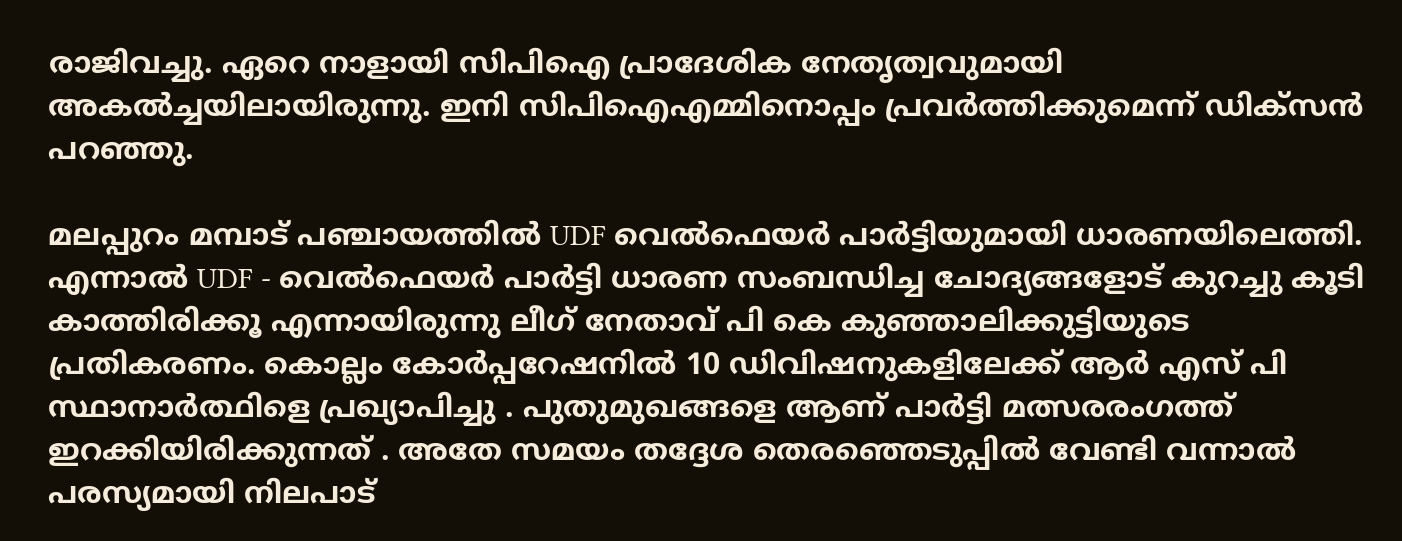രാജിവച്ചു. ഏറെ നാളായി സിപിഐ പ്രാദേശിക നേതൃത്വവുമായി അകൽച്ചയിലായിരുന്നു. ഇനി സിപിഐഎമ്മിനൊപ്പം പ്രവർത്തിക്കുമെന്ന് ഡിക്സൻ പറഞ്ഞു.

മലപ്പുറം മമ്പാട് പഞ്ചായത്തിൽ UDF വെൽഫെയർ പാർട്ടിയുമായി ധാരണയിലെത്തി. എന്നാൽ UDF - വെൽഫെയർ പാർട്ടി ധാരണ സംബന്ധിച്ച ചോദ്യങ്ങളോട് കുറച്ചു കൂടി കാത്തിരിക്കൂ എന്നായിരുന്നു ലീഗ് നേതാവ് പി കെ കുഞ്ഞാലിക്കുട്ടിയുടെ പ്രതികരണം. കൊല്ലം കോർപ്പറേഷനിൽ 10 ഡിവിഷനുകളിലേക്ക് ആർ എസ് പി സ്ഥാനാർത്ഥിളെ പ്രഖ്യാപിച്ചു . പുതുമുഖങ്ങളെ ആണ് പാർട്ടി മത്സരരംഗത്ത് ഇറക്കിയിരിക്കുന്നത് . അതേ സമയം തദ്ദേശ തെരഞ്ഞെടുപ്പിൽ വേണ്ടി വന്നാൽ പരസ്യമായി നിലപാട്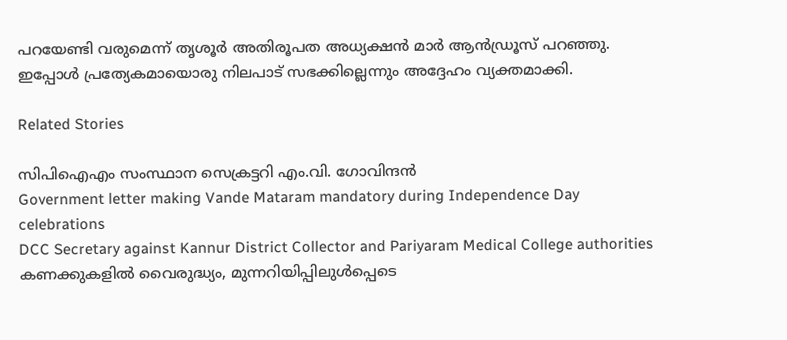പറയേണ്ടി വരുമെന്ന് തൃശൂർ അതിരൂപത അധ്യക്ഷൻ മാർ ആൻഡ്രൂസ് പറഞ്ഞു. ഇപ്പോൾ പ്രത്യേകമായൊരു നിലപാട് സഭക്കില്ലെന്നും അദ്ദേഹം വ്യക്തമാക്കി.

Related Stories

സിപിഐഎം സംസ്ഥാന സെക്രട്ടറി എം.വി. ഗോവിന്ദന്‍
Government letter making Vande Mataram mandatory during Independence Day celebrations
DCC Secretary against Kannur District Collector and Pariyaram Medical College authorities
കണക്കുകളിൽ വൈരുദ്ധ്യം, മുന്നറിയിപ്പിലുൾപ്പെടെ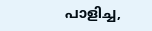പാളിച്ച,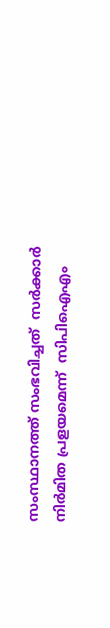സംസ്ഥാനത്ത് സംഭവിച്ചത്  സർക്കാർ നിർമിത പ്രളയമെന്ന്  സിപിഐഎം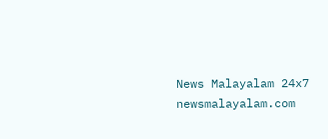News Malayalam 24x7
newsmalayalam.com